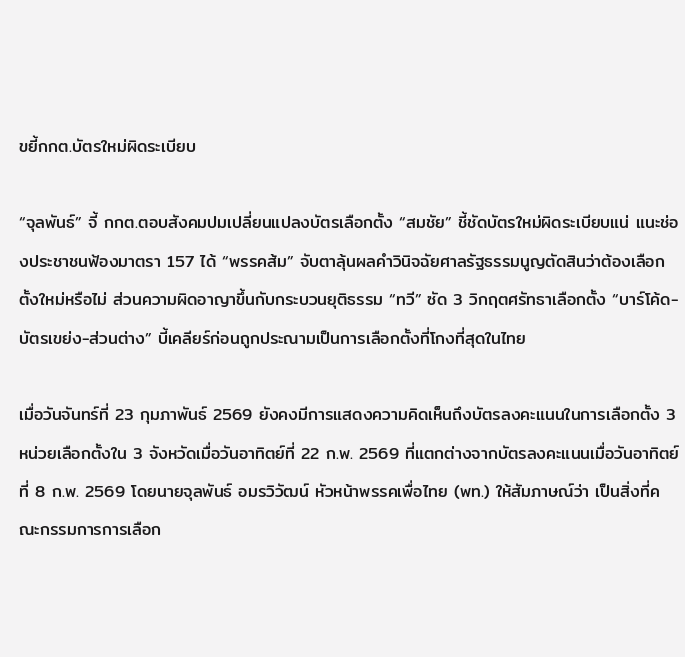ขยี้กกต.บัตรใหม่ผิดระเบียบ

“จุลพันธ์” จี้ กกต.ตอบสังคมปมเปลี่ยนแปลงบัตรเลือกตั้ง “สมชัย” ชี้ชัดบัตรใหม่ผิดระเบียบแน่ แนะช่องประชาชนฟ้องมาตรา 157 ได้ “พรรคส้ม” จับตาลุ้นผลคำวินิจฉัยศาลรัฐธรรมนูญตัดสินว่าต้องเลือกตั้งใหม่หรือไม่ ส่วนความผิดอาญาขึ้นกับกระบวนยุติธรรม “ทวี” ซัด 3 วิกฤตศรัทธาเลือกตั้ง “บาร์โค้ด-บัตรเขย่ง-ส่วนต่าง” บี้เคลียร์ก่อนถูกประณามเป็นการเลือกตั้งที่โกงที่สุดในไทย

เมื่อวันจันทร์ที่ 23 กุมภาพันธ์ 2569 ยังคงมีการแสดงความคิดเห็นถึงบัตรลงคะแนนในการเลือกตั้ง 3 หน่วยเลือกตั้งใน 3 จังหวัดเมื่อวันอาทิตย์ที่ 22 ก.พ. 2569 ที่แตกต่างจากบัตรลงคะแนนเมื่อวันอาทิตย์ที่ 8 ก.พ. 2569 โดยนายจุลพันธ์ อมรวิวัฒน์ หัวหน้าพรรคเพื่อไทย (พท.) ให้สัมภาษณ์ว่า เป็นสิ่งที่คณะกรรมการการเลือก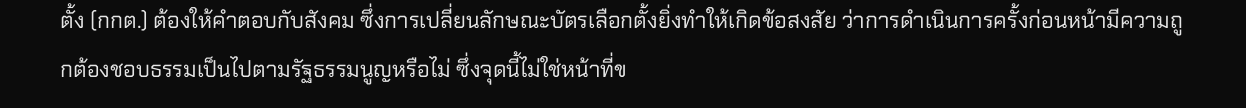ตั้ง (กกต.) ต้องให้คำตอบกับสังคม ซึ่งการเปลี่ยนลักษณะบัตรเลือกตั้งยิ่งทำให้เกิดข้อสงสัย ว่าการดำเนินการครั้งก่อนหน้ามีความถูกต้องชอบธรรมเป็นไปตามรัฐธรรมนูญหรือไม่ ซึ่งจุดนี้ไม่ใช่หน้าที่ข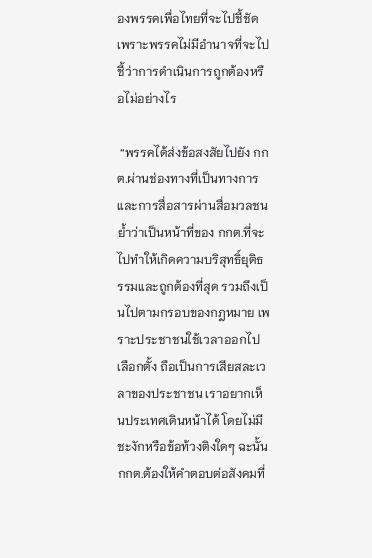องพรรคเพื่อไทยที่จะไปชี้ชัด เพราะพรรคไม่มีอำนาจที่จะไปชี้ว่าการดำเนินการถูกต้องหรือไม่อย่างไร

 “พรรคได้ส่งข้อสงสัยไปยัง กกต.ผ่านช่องทางที่เป็นทางการ และการสื่อสารผ่านสื่อมวลชน ย้ำว่าเป็นหน้าที่ของ กกต.ที่จะไปทำให้เกิดความบริสุทธิ์ยุติธรรมและถูกต้องที่สุด รวมถึงเป็นไปตามกรอบของกฎหมาย เพราะประชาชนใช้เวลาออกไปเลือกตั้ง ถือเป็นการเสียสละเวลาของประชาชน เราอยากเห็นประเทศเดินหน้าได้ โดยไม่มีชะงักหรือข้อท้วงติงใดๆ ฉะนั้น กกต.ต้องให้คำตอบต่อสังคมที่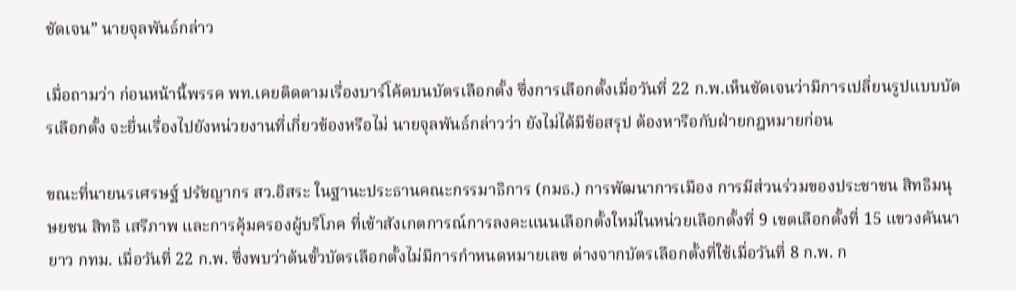ชัดเจน” นายจุลพันธ์กล่าว

เมื่อถามว่า ก่อนหน้านี้พรรค พท.เคยติดตามเรื่องบาร์โค้ดบนบัตรเลือกตั้ง ซึ่งการเลือกตั้งเมื่อวันที่ 22 ก.พ.เห็นชัดเจนว่ามีการเปลี่ยนรูปแบบบัตรเลือกตั้ง จะยื่นเรื่องไปยังหน่วยงานที่เกี่ยวข้องหรือไม่ นายจุลพันธ์กล่าวว่า ยังไม่ได้มีข้อสรุป ต้องหารือกับฝ่ายกฎหมายก่อน

ขณะที่นายนรเศรษฐ์ ปรัชญากร สว.อิสระ ในฐานะประธานคณะกรรมาธิการ (กมธ.) การพัฒนาการเมือง การมีส่วนร่วมของประชาชน สิทธิมนุษยชน สิทธิ เสรีภาพ และการคุ้มครองผู้บริโภค ที่เข้าสังเกตการณ์การลงคะแนนเลือกตั้งใหม่ในหน่วยเลือกตั้งที่ 9 เขตเลือกตั้งที่ 15 แขวงคันนายาว กทม. เมื่อวันที่ 22 ก.พ. ซึ่งพบว่าต้นขั้วบัตรเลือกตั้งไม่มีการกำหนดหมายเลข ต่างจากบัตรเลือกตั้งที่ใช้เมื่อวันที่ 8 ก.พ. ก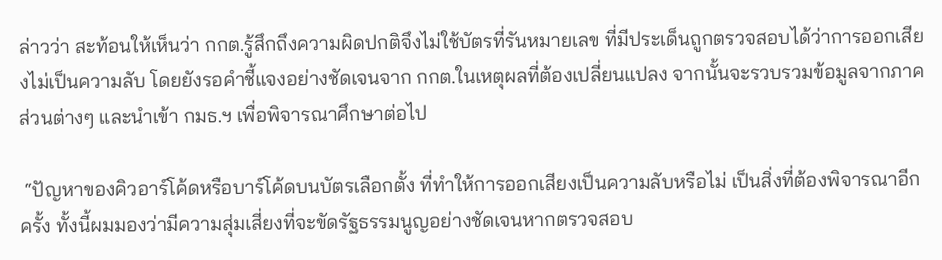ล่าวว่า สะท้อนให้เห็นว่า กกต.รู้สึกถึงความผิดปกติจึงไม่ใช้บัตรที่รันหมายเลข ที่มีประเด็นถูกตรวจสอบได้ว่าการออกเสียงไม่เป็นความลับ โดยยังรอคำชี้แจงอย่างชัดเจนจาก กกต.ในเหตุผลที่ต้องเปลี่ยนแปลง จากนั้นจะรวบรวมข้อมูลจากภาคส่วนต่างๆ และนำเข้า กมธ.ฯ เพื่อพิจารณาศึกษาต่อไป

 “ปัญหาของคิวอาร์โค้ดหรือบาร์โค้ดบนบัตรเลือกตั้ง ที่ทำให้การออกเสียงเป็นความลับหรือไม่ เป็นสิ่งที่ต้องพิจารณาอีกครั้ง ทั้งนี้ผมมองว่ามีความสุ่มเสี่ยงที่จะขัดรัฐธรรมนูญอย่างชัดเจนหากตรวจสอบ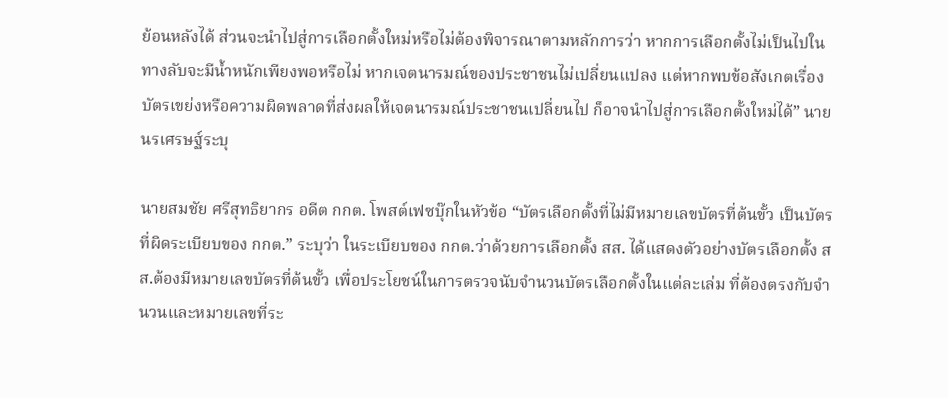ย้อนหลังได้ ส่วนจะนำไปสู่การเลือกตั้งใหม่หรือไม่ต้องพิจารณาตามหลักการว่า หากการเลือกตั้งไม่เป็นไปในทางลับจะมีน้ำหนักเพียงพอหรือไม่ หากเจตนารมณ์ของประชาชนไม่เปลี่ยนแปลง แต่หากพบข้อสังเกตเรื่องบัตรเขย่งหรือความผิดพลาดที่ส่งผลให้เจตนารมณ์ประชาชนเปลี่ยนไป ก็อาจนำไปสู่การเลือกตั้งใหม่ได้” นายนรเศรษฐ์ระบุ

นายสมชัย ศรีสุทธิยากร อดีต กกต. โพสต์เฟซบุ๊กในหัวข้อ “บัตรเลือกตั้งที่ไม่มีหมายเลขบัตรที่ต้นขั้ว เป็นบัตรที่ผิดระเบียบของ กกต.” ระบุว่า ในระเบียบของ กกต.ว่าด้วยการเลือกตั้ง สส. ได้แสดงตัวอย่างบัตรเลือกตั้ง สส.ต้องมีหมายเลขบัตรที่ต้นขั้ว เพื่อประโยชน์ในการตรวจนับจำนวนบัตรเลือกตั้งในแต่ละเล่ม ที่ต้องตรงกับจำนวนและหมายเลขที่ระ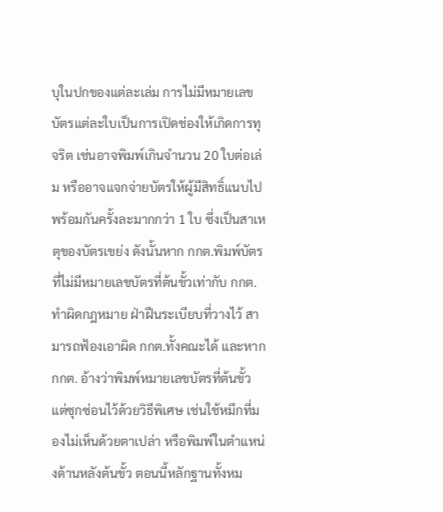บุในปกของแต่ละเล่ม การไม่มีหมายเลขบัตรแต่ละใบเป็นการเปิดช่องให้เกิดการทุจริต เช่นอาจพิมพ์เกินจำนวน 20 ใบต่อเล่ม หรืออาจแจกจ่ายบัตรให้ผู้มีสิทธิ์แนบไปพร้อมกันครั้งละมากกว่า 1 ใบ ซึ่งเป็นสาเหตุของบัตรเขย่ง ดังนั้นหาก กกต.พิมพ์บัตรที่ไม่มีหมายเลขบัตรที่ต้นขั้วเท่ากับ กกต.ทำผิดกฎหมาย ฝ่าฝืนระเบียบที่วางไว้ สามารถฟ้องเอาผิด กกต.ทั้งคณะได้ และหาก กกต. อ้างว่าพิมพ์หมายเลขบัตรที่ต้นขั้ว แต่ซุกซ่อนไว้ด้วยวิธีพิเศษ เช่นใช้หมึกที่มองไม่เห็นด้วยตาเปล่า หรือพิมพ์ในตำแหน่งด้านหลังต้นขั้ว ตอนนี้หลักฐานทั้งหม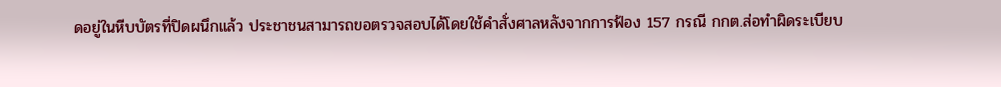ดอยู่ในหีบบัตรที่ปิดผนึกแล้ว ประชาชนสามารถขอตรวจสอบได้โดยใช้คำสั่งศาลหลังจากการฟ้อง 157 กรณี กกต.ส่อทำผิดระเบียบ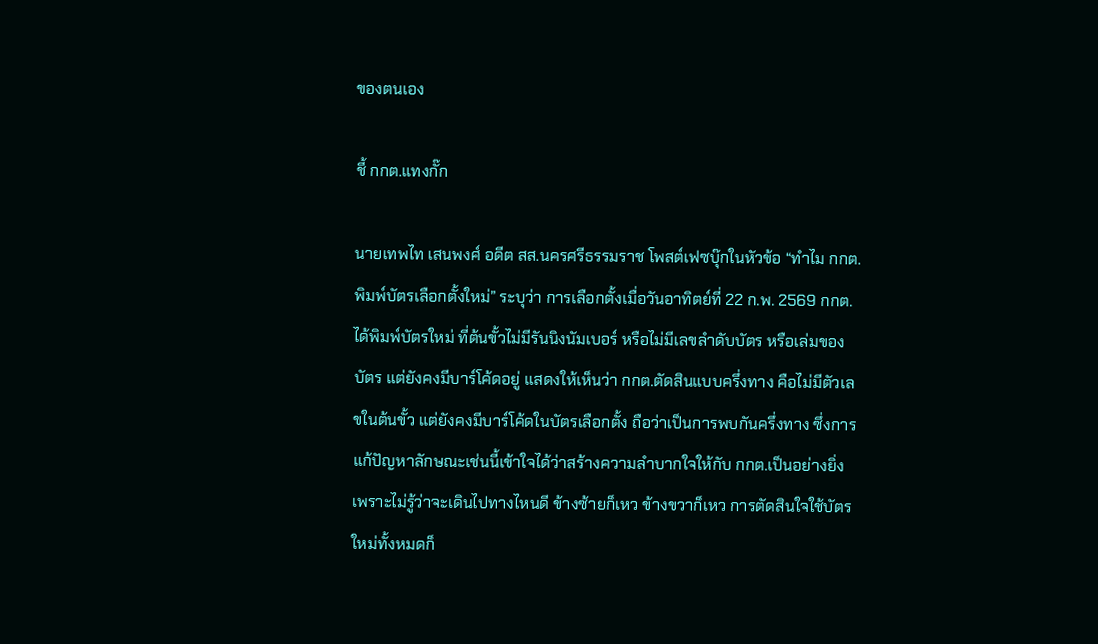ของตนเอง

ชี้ กกต.แทงกั๊ก

นายเทพไท เสนพงศ์ อดีต สส.นครศรีธรรมราช โพสต์เฟซบุ๊กในหัวข้อ “ทำไม กกต.พิมพ์บัตรเลือกตั้งใหม่” ระบุว่า การเลือกตั้งเมื่อวันอาทิตย์ที่ 22 ก.พ. 2569 กกต.ได้พิมพ์บัตรใหม่ ที่ต้นขั้วไม่มีรันนิงนัมเบอร์ หรือไม่มีเลขลำดับบัตร หรือเล่มของบัตร แต่ยังคงมีบาร์โค้ดอยู่ แสดงให้เห็นว่า กกต.ตัดสินแบบครึ่งทาง คือไม่มีตัวเลขในต้นขั้ว แต่ยังคงมีบาร์โค้ดในบัตรเลือกตั้ง ถือว่าเป็นการพบกันครึ่งทาง ซึ่งการแก้ปัญหาลักษณะเช่นนี้เข้าใจได้ว่าสร้างความลำบากใจให้กับ กกต.เป็นอย่างยิ่ง เพราะไม่รู้ว่าจะเดินไปทางไหนดี ข้างซ้ายก็เหว ข้างขวาก็เหว การตัดสินใจใช้บัตรใหม่ทั้งหมดก็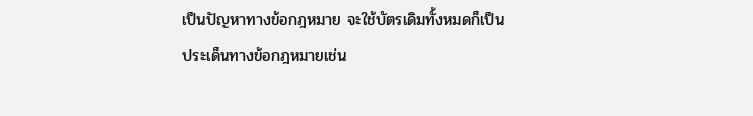เป็นปัญหาทางข้อกฎหมาย จะใช้บัตรเดิมทั้งหมดก็เป็นประเด็นทางข้อกฎหมายเช่น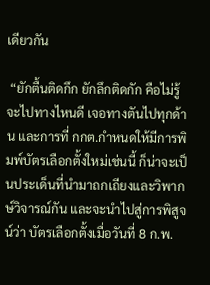เดียวกัน

 “ยักตื้นติดกึก ยักลึกติดกัก คือไม่รู้จะไปทางไหนดี เจอทางตันไปทุกด้าน และการที่ กกต.กำหนดให้มีการพิมพ์บัตรเลือกตั้งใหม่เช่นนี้ ก็น่าจะเป็นประเด็นที่นำมาถกเถียงและวิพากษ์วิจารณ์กัน และจะนำไปสู่การพิสูจน์ว่า บัตรเลือกตั้งเมื่อวันที่ 8 ก.พ.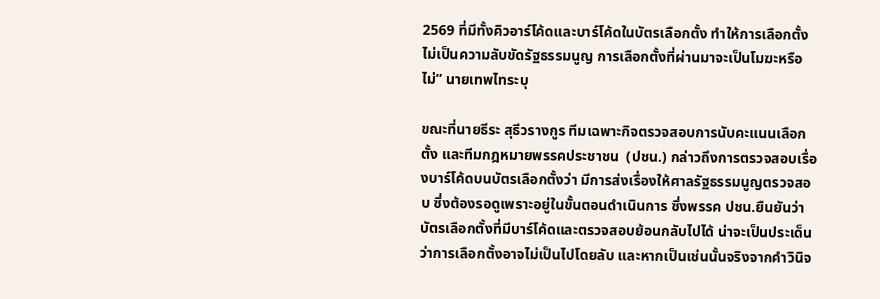2569 ที่มีทั้งคิวอาร์โค้ดและบาร์โค้ดในบัตรเลือกตั้ง ทำให้การเลือกตั้งไม่เป็นความลับขัดรัฐธรรมนูญ การเลือกตั้งที่ผ่านมาจะเป็นโมฆะหรือไม่” นายเทพไทระบุ

ขณะที่นายธีระ สุธีวรางกูร ทีมเฉพาะกิจตรวจสอบการนับคะแนนเลือกตั้ง และทีมกฎหมายพรรคประชาชน  (ปชน.) กล่าวถึงการตรวจสอบเรื่องบาร์โค้ดบนบัตรเลือกตั้งว่า มีการส่งเรื่องให้ศาลรัฐธรรมนูญตรวจสอบ ซึ่งต้องรอดูเพราะอยู่ในขั้นตอนดำเนินการ ซึ่งพรรค ปชน.ยืนยันว่าบัตรเลือกตั้งที่มีบาร์โค้ดและตรวจสอบย้อนกลับไปได้ น่าจะเป็นประเด็นว่าการเลือกตั้งอาจไม่เป็นไปโดยลับ และหากเป็นเช่นนั้นจริงจากคำวินิจ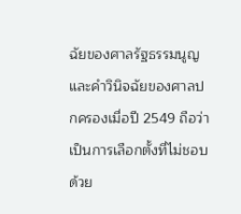ฉัยของศาลรัฐธรรมนูญและคำวินิจฉัยของศาลปกครองเมื่อปี 2549 ถือว่าเป็นการเลือกตั้งที่ไม่ชอบด้วย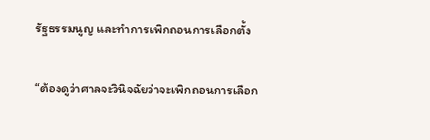รัฐธรรมนูญ และทำการเพิกถอนการเลือกตั้ง

“ต้องดูว่าศาลจะวินิจฉัยว่าจะเพิกถอนการเลือก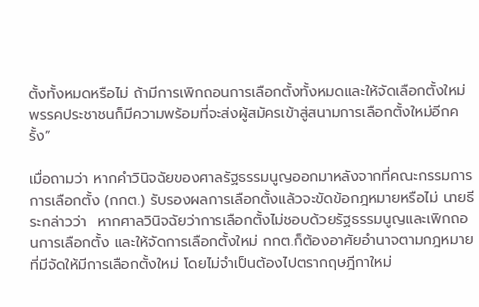ตั้งทั้งหมดหรือไม่ ถ้ามีการเพิกถอนการเลือกตั้งทั้งหมดและให้จัดเลือกตั้งใหม่ พรรคประชาชนก็มีความพร้อมที่จะส่งผู้สมัครเข้าสู่สนามการเลือกตั้งใหม่อีกครั้ง”

เมื่อถามว่า หากคำวินิจฉัยของศาลรัฐธรรมนูญออกมาหลังจากที่คณะกรรมการการเลือกตั้ง (กกต.) รับรองผลการเลือกตั้งแล้วจะขัดข้อกฎหมายหรือไม่ นายธีระกล่าวว่า  หากศาลวินิจฉัยว่าการเลือกตั้งไม่ชอบด้วยรัฐธรรมนูญและเพิกถอนการเลือกตั้ง และให้จัดการเลือกตั้งใหม่ กกต.ก็ต้องอาศัยอำนาจตามกฎหมายที่มีจัดให้มีการเลือกตั้งใหม่ โดยไม่จำเป็นต้องไปตรากฤษฎีกาใหม่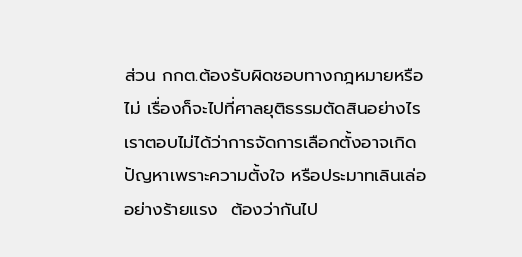ส่วน กกต.ต้องรับผิดชอบทางกฎหมายหรือไม่ เรื่องก็จะไปที่ศาลยุติธรรมตัดสินอย่างไร เราตอบไม่ได้ว่าการจัดการเลือกตั้งอาจเกิดปัญหาเพราะความตั้งใจ หรือประมาทเลินเล่ออย่างร้ายแรง  ต้องว่ากันไป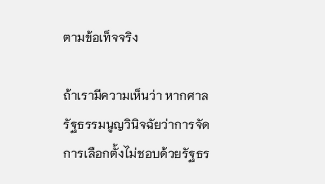ตามข้อเท็จจริง

ถ้าเรามีความเห็นว่า หากศาลรัฐธรรมนูญวินิจฉัยว่าการจัดการเลือกตั้งไม่ชอบด้วยรัฐธร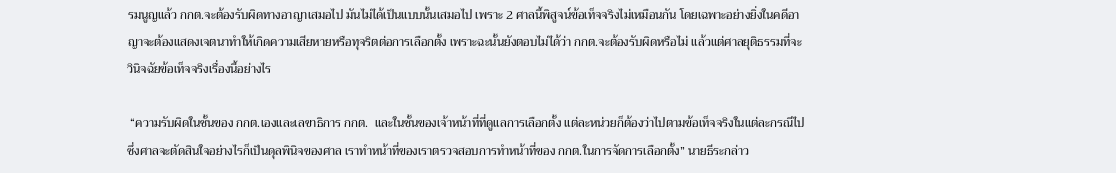รมนูญแล้ว กกต.จะต้องรับผิดทางอาญาเสมอไป มันไม่ได้เป็นแบบนั้นเสมอไป เพราะ 2 ศาลนี้พิสูจน์ข้อเท็จจริงไม่เหมือนกัน โดยเฉพาะอย่างยิ่งในคดีอาญาจะต้องแสดงเจตนาทำให้เกิดความเสียหายหรือทุจริตต่อการเลือกตั้ง เพราะฉะนั้นยังตอบไม่ได้ว่า กกต.จะต้องรับผิดหรือไม่ แล้วแต่ศาลยุติธรรมที่จะวินิจฉัยข้อเท็จจริงเรื่องนี้อย่างไร

 “ความรับผิดในชั้นของ กกต.เองและเลขาธิการ กกต.  และในชั้นของเจ้าหน้าที่ที่ดูแลการเลือกตั้ง แต่ละหน่วยก็ต้องว่าไปตามข้อเท็จจริงในแต่ละกรณีไป ซึ่งศาลจะตัดสินใจอย่างไรก็เป็นดุลพินิจของศาล เราทำหน้าที่ของเราตรวจสอบการทำหน้าที่ของ กกต.ในการจัดการเลือกตั้ง” นายธีระกล่าว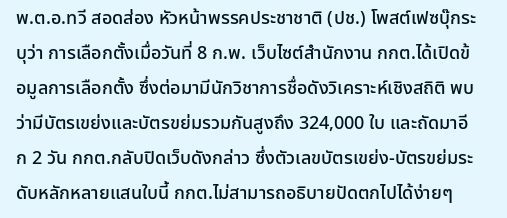พ.ต.อ.ทวี สอดส่อง หัวหน้าพรรคประชาชาติ (ปช.) โพสต์เฟซบุ๊กระบุว่า การเลือกตั้งเมื่อวันที่ 8 ก.พ. เว็บไซต์สำนักงาน กกต.ได้เปิดข้อมูลการเลือกตั้ง ซึ่งต่อมามีนักวิชาการชื่อดังวิเคราะห์เชิงสถิติ พบว่ามีบัตรเขย่งและบัตรขย่มรวมกันสูงถึง 324,000 ใบ และถัดมาอีก 2 วัน กกต.กลับปิดเว็บดังกล่าว ซึ่งตัวเลขบัตรเขย่ง-บัตรขย่มระดับหลักหลายแสนใบนี้ กกต.ไม่สามารถอธิบายปัดตกไปได้ง่ายๆ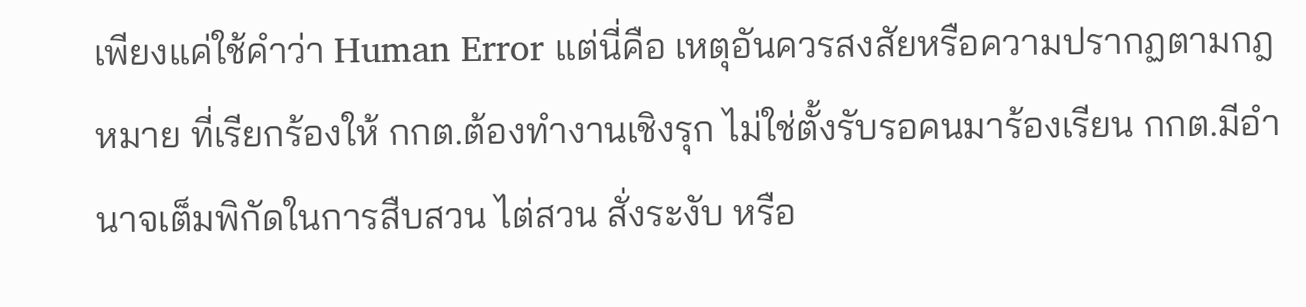เพียงแค่ใช้คำว่า Human Error แต่นี่คือ เหตุอันควรสงสัยหรือความปรากฏตามกฎหมาย ที่เรียกร้องให้ กกต.ต้องทำงานเชิงรุก ไม่ใช่ตั้งรับรอคนมาร้องเรียน กกต.มีอำนาจเต็มพิกัดในการสืบสวน ไต่สวน สั่งระงับ หรือ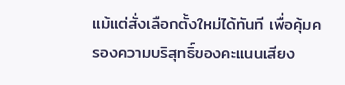แม้แต่สั่งเลือกตั้งใหม่ได้ทันที เพื่อคุ้มครองความบริสุทธิ์ของคะแนนเสียง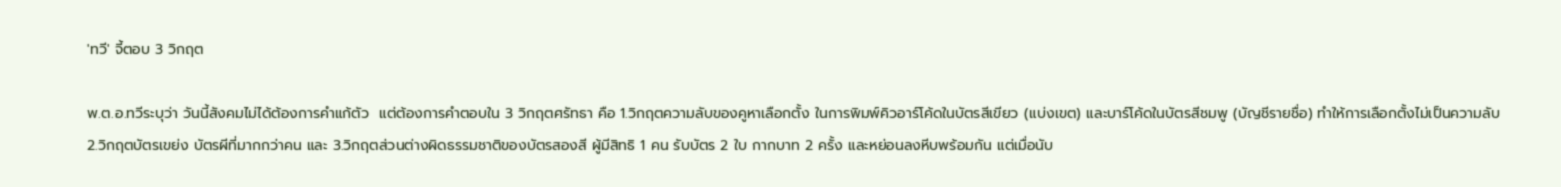'ทวี' จี้ตอบ 3 วิกฤต

พ.ต.อ.ทวีระบุว่า วันนี้สังคมไม่ได้ต้องการคำแก้ตัว  แต่ต้องการคำตอบใน 3 วิกฤตศรัทธา คือ 1.วิกฤตความลับของคูหาเลือกตั้ง ในการพิมพ์คิวอาร์โค้ดในบัตรสีเขียว (แบ่งเขต) และบาร์โค้ดในบัตรสีชมพู (บัญชีรายชื่อ) ทำให้การเลือกตั้งไม่เป็นความลับ 2.วิกฤตบัตรเขย่ง บัตรผีที่มากกว่าคน และ 3.วิกฤตส่วนต่างผิดธรรมชาติของบัตรสองสี ผู้มีสิทธิ 1 คน รับบัตร 2 ใบ กากบาท 2 ครั้ง และหย่อนลงหีบพร้อมกัน แต่เมื่อนับ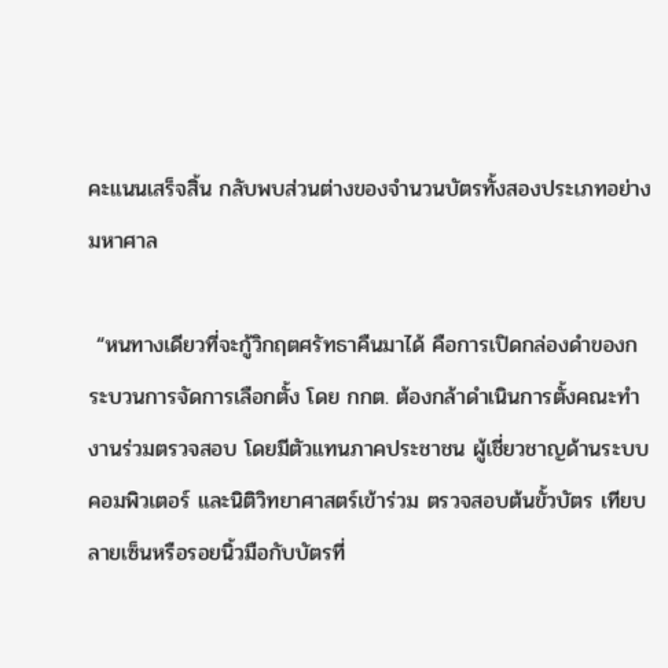คะแนนเสร็จสิ้น กลับพบส่วนต่างของจำนวนบัตรทั้งสองประเภทอย่างมหาศาล

 “หนทางเดียวที่จะกู้วิกฤตศรัทธาคืนมาได้ คือการเปิดกล่องดำของกระบวนการจัดการเลือกตั้ง โดย กกต. ต้องกล้าดำเนินการตั้งคณะทำงานร่วมตรวจสอบ โดยมีตัวแทนภาคประชาชน ผู้เชี่ยวชาญด้านระบบคอมพิวเตอร์ และนิติวิทยาศาสตร์เข้าร่วม ตรวจสอบต้นขั้วบัตร เทียบลายเซ็นหรือรอยนิ้วมือกับบัตรที่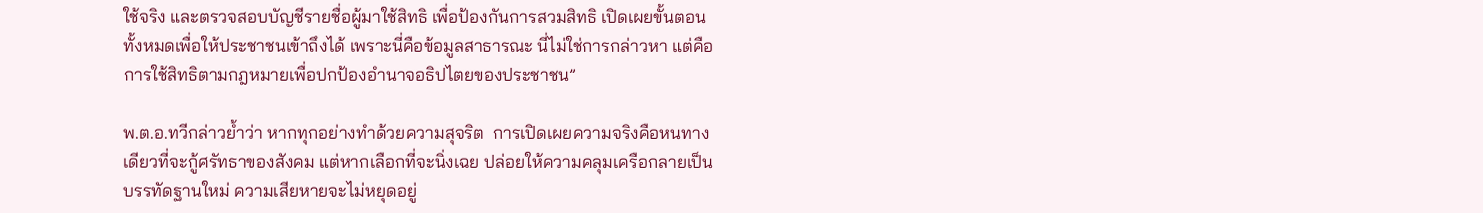ใช้จริง และตรวจสอบบัญชีรายชื่อผู้มาใช้สิทธิ เพื่อป้องกันการสวมสิทธิ เปิดเผยขั้นตอนทั้งหมดเพื่อให้ประชาชนเข้าถึงได้ เพราะนี่คือข้อมูลสาธารณะ นี่ไม่ใช่การกล่าวหา แต่คือการใช้สิทธิตามกฎหมายเพื่อปกป้องอำนาจอธิปไตยของประชาชน”

พ.ต.อ.ทวีกล่าวย้ำว่า หากทุกอย่างทำด้วยความสุจริต  การเปิดเผยความจริงคือหนทางเดียวที่จะกู้ศรัทธาของสังคม แต่หากเลือกที่จะนิ่งเฉย ปล่อยให้ความคลุมเครือกลายเป็นบรรทัดฐานใหม่ ความเสียหายจะไม่หยุดอยู่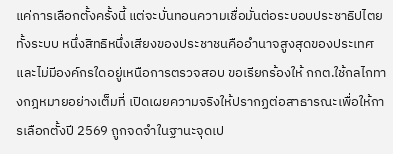แค่การเลือกตั้งครั้งนี้ แต่จะบั่นทอนความเชื่อมั่นต่อระบอบประชาธิปไตยทั้งระบบ หนึ่งสิทธิหนึ่งเสียงของประชาชนคืออำนาจสูงสุดของประเทศ และไม่มีองค์กรใดอยู่เหนือการตรวจสอบ ขอเรียกร้องให้ กกต.ใช้กลไกทางกฎหมายอย่างเต็มที่ เปิดเผยความจริงให้ปรากฏต่อสาธารณะเพื่อให้การเลือกตั้งปี 2569 ถูกจดจำในฐานะจุดเป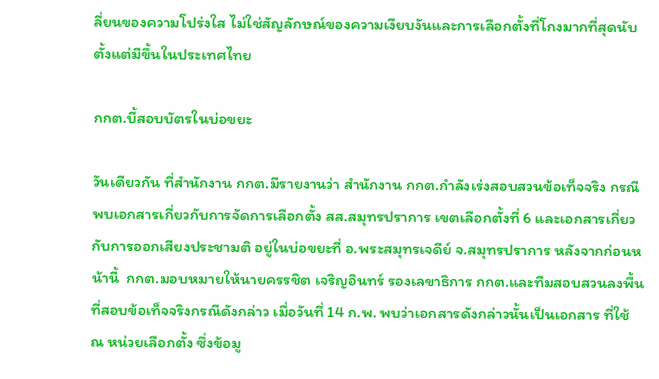ลี่ยนของความโปร่งใส ไม่ใช่สัญลักษณ์ของความเงียบงันและการเลือกตั้งที่โกงมากที่สุดนับตั้งแต่มีขึ้นในประเทศไทย

กกต.บี้สอบบัตรในบ่อขยะ

วันเดียวกัน ที่สำนักงาน กกต.มีรายงานว่า สำนักงาน กกต.กำลังเร่งสอบสวนข้อเท็จจริง กรณีพบเอกสารเกี่ยวกับการจัดการเลือกตั้ง สส.สมุทรปราการ เขตเลือกตั้งที่ 6 และเอกสารเกี่ยวกับการออกเสียงประชามติ อยู่ในบ่อขยะที่ อ.พระสมุทรเจดีย์ จ.สมุทรปราการ หลังจากก่อนหน้านี้  กกต.มอบหมายให้นายครรชิต เจริญอินทร์ รองเลขาธิการ กกต.และทีมสอบสวนลงพื้นที่สอบข้อเท็จจริงกรณีดังกล่าว เมื่อวันที่ 14 ก.พ. พบว่าเอกสารดังกล่าวนั้นเป็นเอกสาร ที่ใช้ ณ หน่วยเลือกตั้ง ซึ่งข้อมู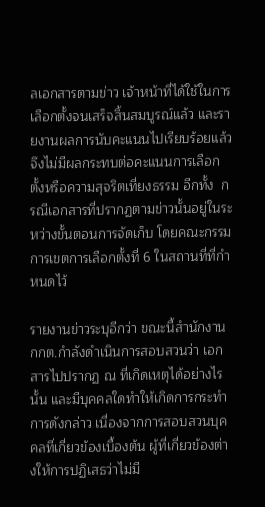ลเอกสารตามข่าว เจ้าหน้าที่ได้ใช้ในการเลือกตั้งจนเสร็จสิ้นสมบูรณ์แล้ว และรายงานผลการนับคะแนนไปเรียบร้อยแล้ว จึงไม่มีผลกระทบต่อคะแนนการเลือกตั้งหรือความสุจริตเที่ยงธรรม อีกทั้ง  กรณีเอกสารที่ปรากฏตามข่าวนั้นอยู่ในระหว่างขั้นตอนการจัดเก็บ โดยคณะกรรมการเขตการเลือกตั้งที่ 6 ในสถานที่ที่กำหนดไว้

รายงานข่าวระบุอีกว่า ขณะนี้สำนักงาน กกต.กำลังดำเนินการสอบสวนว่า เอกสารไปปรากฏ ณ ที่เกิดเหตุได้อย่างไรนั้น และมีบุคคลใดทำให้เกิดการกระทำการดังกล่าว เนื่องจากการสอบสวนบุคคลที่เกี่ยวข้องเบื้องต้น ผู้ที่เกี่ยวข้องต่างให้การปฏิเสธว่าไม่มี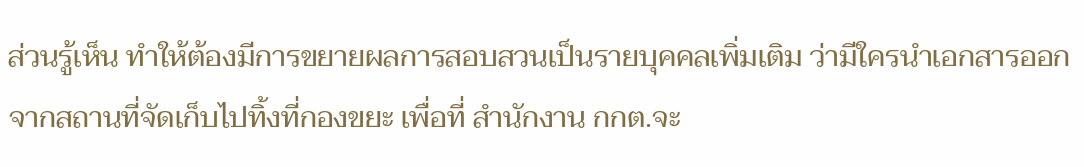ส่วนรู้เห็น ทำให้ต้องมีการขยายผลการสอบสวนเป็นรายบุคคลเพิ่มเติม ว่ามีใครนำเอกสารออกจากสถานที่จัดเก็บไปทิ้งที่กองขยะ เพื่อที่ สำนักงาน กกต.จะ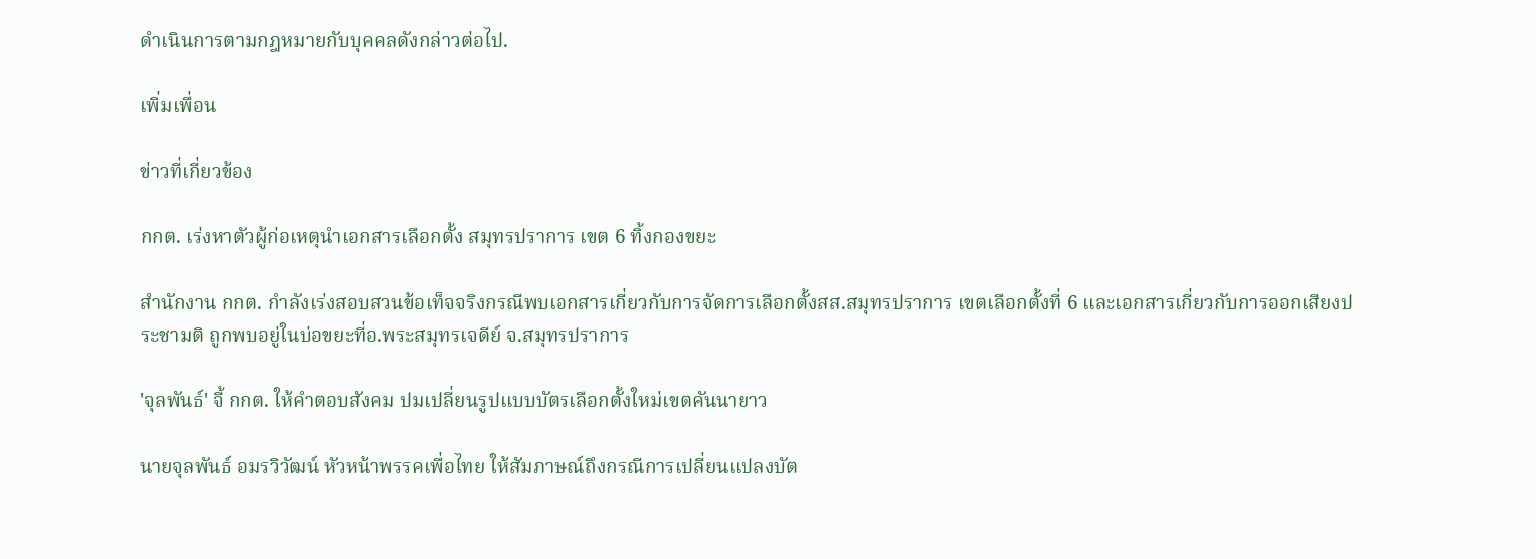ดำเนินการตามกฎหมายกับบุคคลดังกล่าวต่อไป.

เพิ่มเพื่อน

ข่าวที่เกี่ยวข้อง

กกต. เร่งหาตัวผู้ก่อเหตุนำเอกสารเลือกตั้ง สมุทรปราการ เขต 6 ทิ้งกองขยะ

สำนักงาน กกต. กำลังเร่งสอบสวนข้อเท็จจริงกรณีพบเอกสารเกี่ยวกับการจัดการเลือกตั้งสส.สมุทรปราการ เขตเลือกตั้งที่ 6 และเอกสารเกี่ยวกับการออกเสียงประชามติ ถูกพบอยู่ในบ่อขยะที่อ.พระสมุทรเจดีย์ จ.สมุทรปราการ

'จุลพันธ์' จี้ กกต. ให้คำตอบสังคม ปมเปลี่ยนรูปแบบบัตรเลือกตั้งใหม่เขตคันนายาว

นายจุลพันธ์ อมรวิวัฒน์ หัวหน้าพรรคเพื่อไทย ให้สัมภาษณ์ถึงกรณีการเปลี่ยนแปลงบัต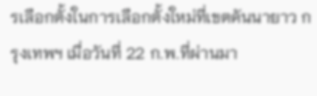รเลือกตั้งในการเลือกตั้งใหม่ที่เขตคันนายาว กรุงเทพฯ เมื่อวันที่ 22 ก.พ.ที่ผ่านมา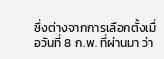ซึ่งต่างจากการเลือกตั้งเมื่อวันที่ 8 ก.พ. ที่ผ่านมา ว่า